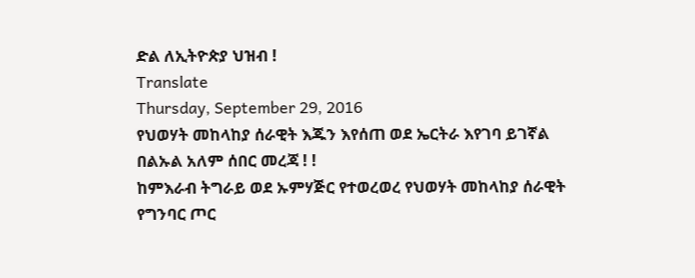ድል ለኢትዮጵያ ህዝብ !
Translate
Thursday, September 29, 2016
የህወሃት መከላከያ ሰራዊት እጁን እየሰጠ ወደ ኤርትራ እየገባ ይገኛል
በልኡል አለም ሰበር መረጃ ! !
ከምእራብ ትግራይ ወደ ኡምሃጅር የተወረወረ የህወሃት መከላከያ ሰራዊት የግንባር ጦር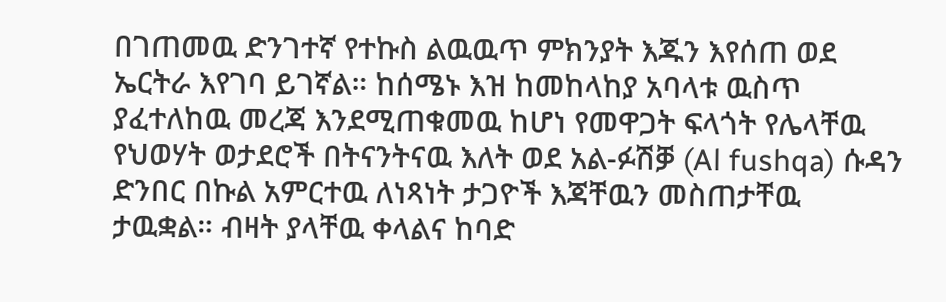በገጠመዉ ድንገተኛ የተኩስ ልዉዉጥ ምክንያት እጁን እየሰጠ ወደ ኤርትራ እየገባ ይገኛል። ከሰሜኑ እዝ ከመከላከያ አባላቱ ዉስጥ ያፈተለከዉ መረጃ እንደሚጠቁመዉ ከሆነ የመዋጋት ፍላጎት የሌላቸዉ የህወሃት ወታደሮች በትናንትናዉ እለት ወደ አል-ፉሽቓ (Al fushqa) ሱዳን ድንበር በኩል አምርተዉ ለነጻነት ታጋዮች እጃቸዉን መስጠታቸዉ ታዉቋል። ብዛት ያላቸዉ ቀላልና ከባድ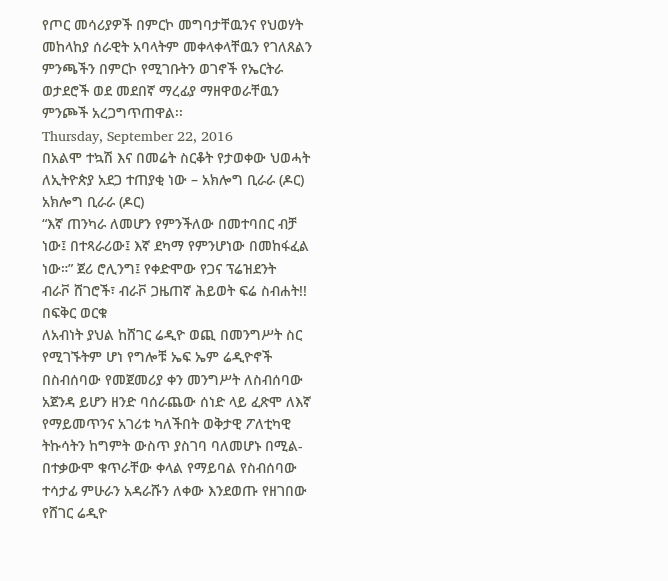የጦር መሳሪያዎች በምርኮ መግባታቸዉንና የህወሃት መከላከያ ሰራዊት አባላትም መቀላቀላቸዉን የገለጸልን ምንጫችን በምርኮ የሚገቡትን ወገኖች የኤርትራ ወታደሮች ወደ መደበኛ ማረፊያ ማዘዋወራቸዉን ምንጮች አረጋግጥጠዋል፡፡
Thursday, September 22, 2016
በአልሞ ተኳሽ እና በመሬት ስርቆት የታወቀው ህወሓት ለኢትዮጵያ አደጋ ተጠያቂ ነው – አክሎግ ቢራራ (ዶር)
አክሎግ ቢራራ (ዶር)
“እኛ ጠንካራ ለመሆን የምንችለው በመተባበር ብቻ ነው፤ በተጻራሪው፤ እኛ ደካማ የምንሆነው በመከፋፈል ነው።” ጀሪ ሮሊንግ፤ የቀድሞው የጋና ፕሬዝደንት
ብራቮ ሸገሮች፣ ብራቮ ጋዜጠኛ ሕይወት ፍሬ ስብሐት!!
በፍቅር ወርቁ
ለአብነት ያህል ከሸገር ሬዲዮ ወጪ በመንግሥት ስር የሚገኙትም ሆነ የግሎቹ ኤፍ ኤም ሬዲዮኖች በስብሰባው የመጀመሪያ ቀን መንግሥት ለስብሰባው አጀንዳ ይሆን ዘንድ ባሰራጨው ሰነድ ላይ ፈጽሞ ለእኛ የማይመጥንና አገሪቱ ካለችበት ወቅታዊ ፖለቲካዊ ትኩሳትን ከግምት ውስጥ ያስገባ ባለመሆኑ በሚል- በተቃውሞ ቁጥራቸው ቀላል የማይባል የስብሰባው ተሳታፊ ምሁራን አዳራሹን ለቀው እንደወጡ የዘገበው የሸገር ሬዲዮ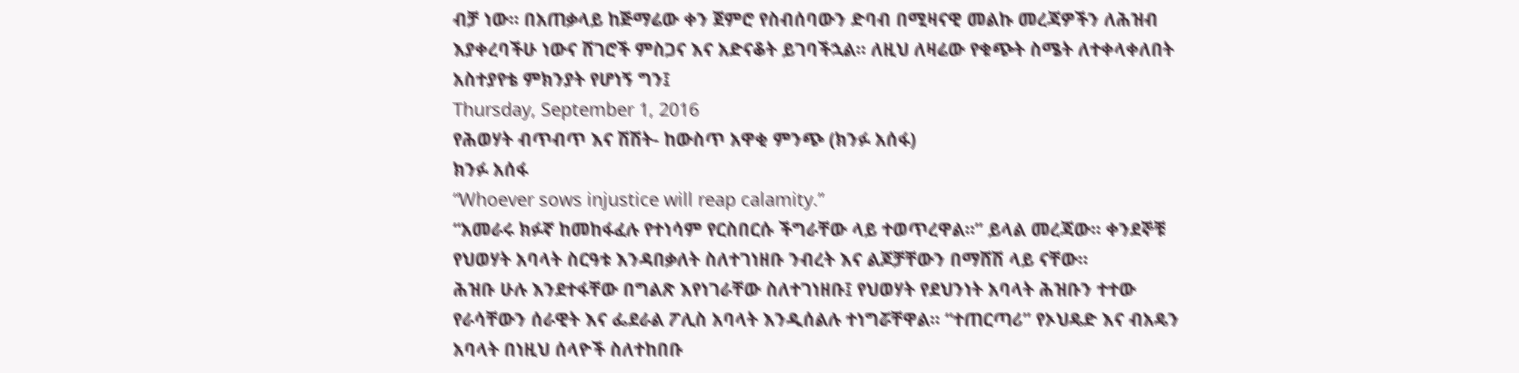ብቻ ነው። በአጠቃላይ ከጅማሬው ቀን ጀምሮ የስብሰባውን ድባብ በሚዛናዊ መልኩ መረጃዎችን ለሕዝብ እያቀረባችሁ ነውና ሸገሮች ምስጋና እና አድናቆት ይገባችኋል። ለዚህ ለዛሬው የቁጭት ስሜት ለተቀላቀለበት አስተያየቴ ምክንያት የሆነኝ ግን፤
Thursday, September 1, 2016
የሕወሃት ብጥብጥ እና ሽሽት- ከውስጥ አዋቂ ምንጭ (ክንፉ አሰፋ)
ክንፉ አሰፋ
“Whoever sows injustice will reap calamity.”
“አመራሩ ክፉኛ ከመከፋፈሉ የተነሳም የርስበርሱ ችግራቸው ላይ ተወጥረዋል።” ይላል መረጃው። ቀንደኞቹ የህወሃት አባላት ስርዓቱ እንዳበቃለት ስለተገነዘቡ ንብረት እና ልጆቻቸውን በማሸሽ ላይ ናቸው።
ሕዝቡ ሁሉ እንደተፋቸው በግልጽ እየነገራቸው ስለተገነዘቡ፤ የህወሃት የደህንነት አባላት ሕዝቡን ተተው የራሳቸውን ሰራዊት እና ፌደራል ፖሊስ አባላት እንዲሰልሉ ተነግሯቸዋል። “ተጠርጣሪ” የኦህዴድ እና ብአዴን አባላት በነዚህ ሰላዮች ስለተከበቡ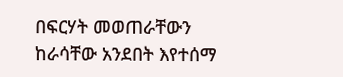በፍርሃት መወጠራቸውን ከራሳቸው አንደበት እየተሰማ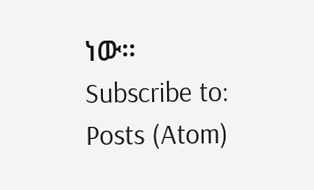ነው።
Subscribe to:
Posts (Atom)